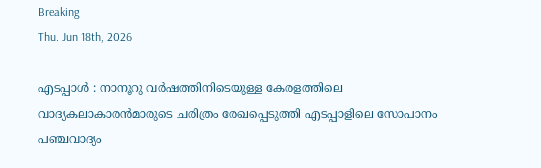Breaking
Thu. Jun 18th, 2026

എടപ്പാൾ : നാനൂറു വർഷത്തിനിടെയുള്ള കേരളത്തിലെ വാദ്യകലാകാരൻമാരുടെ ചരിത്രം രേഖപ്പെടുത്തി എടപ്പാളിലെ സോപാനം പഞ്ചവാദ്യം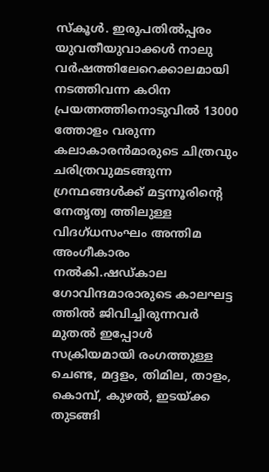സ്കൂൾ. ഇരുപതിൽപ്പരം യുവതീയുവാക്കൾ നാലു വർഷത്തിലേറെക്കാലമായി നടത്തിവന്ന കഠിന പ്രയത്നത്തിനൊടുവിൽ 13000 ത്തോളം വരുന്ന കലാകാരൻമാരുടെ ചിത്രവും ചരിത്രവുമടങ്ങുന്ന ഗ്രന്ഥങ്ങൾക്ക് മട്ടന്നൂരിന്റെ നേതൃത്വ ത്തിലുള്ള വിദഗ്ധസംഘം അന്തിമ അംഗീകാരം നൽകി.ഷഡ്കാല ഗോവിന്ദമാരാരുടെ കാലഘട്ട ത്തിൽ ജിവിച്ചിരുന്നവർ മുതൽ ഇപ്പോൾ സക്രിയമായി രംഗത്തുള്ള ചെണ്ട, മദ്ദളം, തിമില, താളം, കൊമ്പ്, കുഴൽ, ഇടയ്ക്ക തുടങ്ങി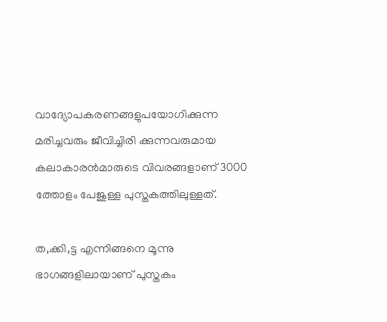വാദ്യോപകരണങ്ങളുപയോഗിക്കുന്ന മരിച്ചവരും ജീവിച്ചിരി ക്കുന്നവരുമായ കലാകാരൻമാരുടെ വിവരങ്ങളാണ് 3000 ത്തോളം പേജുള്ള പുസ്തകത്തിലുള്ളത്.

ത,ക്കി,ട്ട എന്നിങ്ങനെ മൂന്നു ഭാഗങ്ങളിലായാണ് പുസ്തകം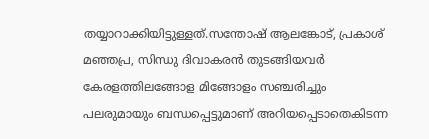തയ്യാറാക്കിയിട്ടുള്ളത്.സന്തോഷ് ആലങ്കോട്, പ്രകാശ് മഞ്ഞപ്ര, സിന്ധു ദിവാകരൻ തുടങ്ങിയവർ കേരളത്തിലങ്ങോള മിങ്ങോളം സഞ്ചരിച്ചും പലരുമായും ബന്ധപ്പെട്ടുമാണ് അറിയപ്പെടാതെകിടന്ന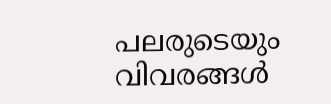പലരുടെയും വിവരങ്ങൾ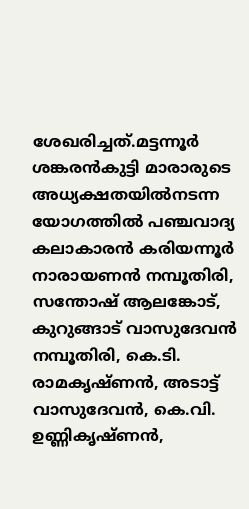ശേഖരിച്ചത്.മട്ടന്നൂർ ശങ്കരൻകുട്ടി മാരാരുടെ അധ്യക്ഷതയിൽനടന്ന യോഗത്തിൽ പഞ്ചവാദ്യ കലാകാരൻ കരിയന്നൂർ നാരായണൻ നമ്പൂതിരി, സന്തോഷ് ആലങ്കോട്, കുറുങ്ങാട് വാസുദേവൻ നമ്പൂതിരി, കെ.ടി. രാമകൃഷ്ണൻ, അടാട്ട് വാസുദേവൻ, കെ.വി. ഉണ്ണികൃഷ്ണൻ,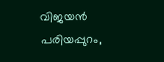വിജയൻ പരിയപ്പുറം,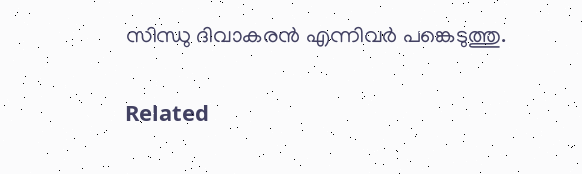സിന്ധു ദിവാകരൻ എന്നിവർ പങ്കെടുത്തു.

Related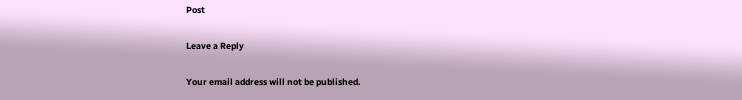Post

Leave a Reply

Your email address will not be published.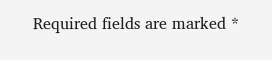Required fields are marked *